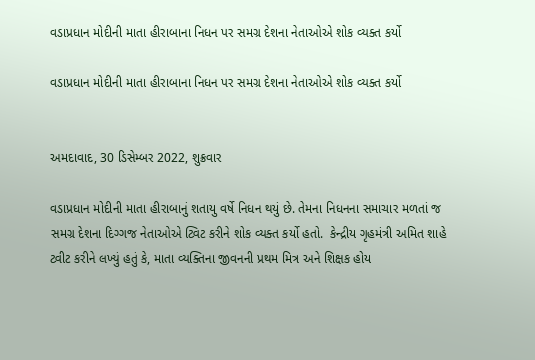વડાપ્રધાન મોદીની માતા હીરાબાના નિધન પર સમગ્ર દેશના નેતાઓએ શોક વ્યક્ત કર્યો

વડાપ્રધાન મોદીની માતા હીરાબાના નિધન પર સમગ્ર દેશના નેતાઓએ શોક વ્યક્ત કર્યો


અમદાવાદ, 30 ડિસેમ્બર 2022, શુક્રવાર

વડાપ્રધાન મોદીની માતા હીરાબાનું શતાયુ વર્ષે નિધન થયું છે. તેમના નિધનના સમાચાર મળતાં જ સમગ્ર દેશના દિગ્ગજ નેતાઓએ ટ્વિટ કરીને શોક વ્યક્ત કર્યો હતો.  કેન્દ્રીય ગૃહમંત્રી અમિત શાહે ટ્વીટ કરીને લખ્યું હતું કે, માતા વ્યક્તિના જીવનની પ્રથમ મિત્ર અને શિક્ષક હોય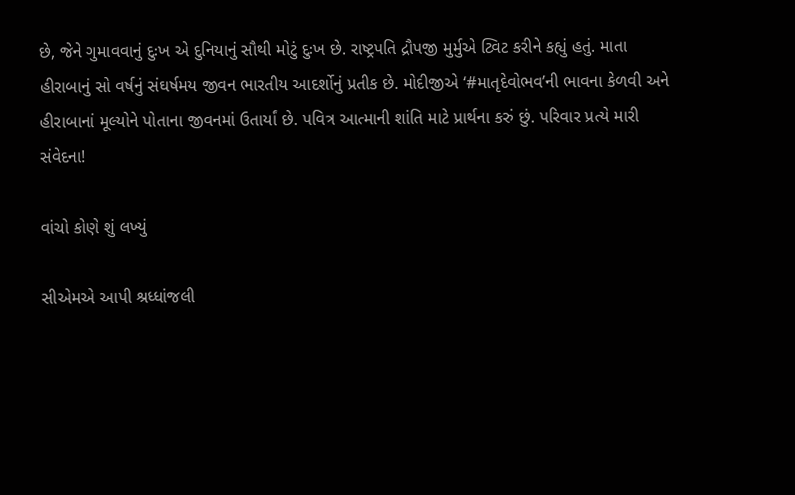છે, જેને ગુમાવવાનું દુઃખ એ દુનિયાનું સૌથી મોટું દુઃખ છે. રાષ્ટ્રપતિ દ્રૌપજી મુર્મુએ ટ્વિટ કરીને કહ્યું હતું. માતા હીરાબાનું સો વર્ષનું સંઘર્ષમય જીવન ભારતીય આદર્શોનું પ્રતીક છે. મોદીજીએ ‘#માતૃદેવોભવ’ની ભાવના કેળવી અને હીરાબાનાં મૂલ્યોને પોતાના જીવનમાં ઉતાર્યાં છે. પવિત્ર આત્માની શાંતિ માટે પ્રાર્થના કરું છું. પરિવાર પ્રત્યે મારી સંવેદના!

વાંચો કોણે શું લખ્યું

સીએમએ આપી શ્રધ્ધાંજલી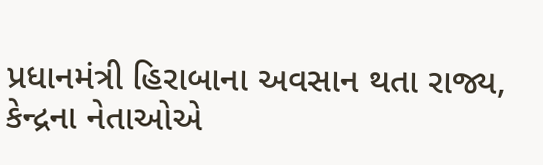પ્રધાનમંત્રી હિરાબાના અવસાન થતા રાજ્ય, કેન્દ્રના નેતાઓએ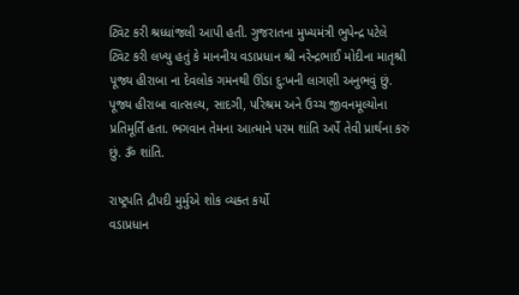ટ્વિટ કરી શ્રધ્ધાંજલી આપી હતી. ગુજરાતના મુખ્યમંત્રી ભુપેન્દ્ર પટેલે ટ્વિટ કરી લખ્યુ હતું કે માનનીય વડાપ્રધાન શ્રી નરેન્દ્રભાઈ મોદીના માતૃશ્રી પૂજ્ય હીરાબા ના દેવલોક ગમનથી ઊંડા દુ:ખની લાગણી અનુભવું છું. પૂજ્ય હીરાબા વાત્સલ્ય, સાદગી, પરિશ્રમ અને ઉચ્ચ જીવનમૂલ્યોના પ્રતિમૂર્તિ હતા. ભગવાન તેમના આત્માને પરમ શાંતિ અર્પે તેવી પ્રાર્થના કરું છું. ૐ શાંતિ.

રાષ્ટ્રપતિ દ્રૌપદી મુર્મુએ શોક વ્યક્ત કર્યો
વડાપ્રધાન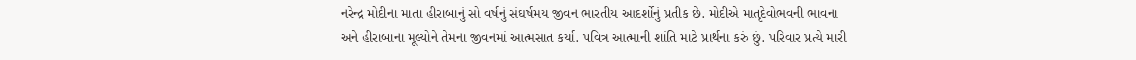નરેન્દ્ર મોદીના માતા હીરાબાનું સો વર્ષનું સંઘર્ષમય જીવન ભારતીય આદર્શોનું પ્રતીક છે. મોદીએ માતૃદેવોભવની ભાવના અને હીરાબાના મૂલ્યોને તેમના જીવનમાં આત્મસાત કર્યા. પવિત્ર આત્માની શાંતિ માટે પ્રાર્થના કરું છું. પરિવાર પ્રત્યે મારી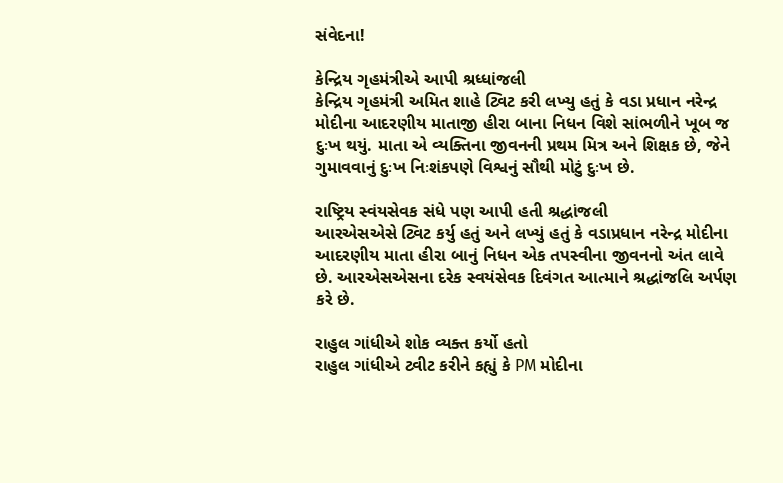સંવેદના!

કેન્દ્રિય ગૃહમંત્રીએ આપી શ્રધ્ધાંજલી
કેન્દ્રિય ગૃહમંત્રી અમિત શાહે ટ્વિટ કરી લખ્યુ હતું કે વડા પ્રધાન નરેન્દ્ર મોદીના આદરણીય માતાજી હીરા બાના નિધન વિશે સાંભળીને ખૂબ જ દુઃખ થયું. માતા એ વ્યક્તિના જીવનની પ્રથમ મિત્ર અને શિક્ષક છે, જેને ગુમાવવાનું દુઃખ નિઃશંકપણે વિશ્વનું સૌથી મોટું દુઃખ છે.

રાષ્ટ્રિય સ્વંયસેવક સંધે પણ આપી હતી શ્રદ્ધાંજલી
આરએસએસે ટ્વિટ કર્યુ હતું અને લખ્યું હતું કે વડાપ્રધાન નરેન્દ્ર મોદીના આદરણીય માતા હીરા બાનું નિધન એક તપસ્વીના જીવનનો અંત લાવે છે. આરએસએસના દરેક સ્વયંસેવક દિવંગત આત્માને શ્રદ્ધાંજલિ અર્પણ કરે છે.

રાહુલ ગાંધીએ શોક વ્યક્ત કર્યો હતો
રાહુલ ગાંધીએ ટ્વીટ કરીને કહ્યું કે PM મોદીના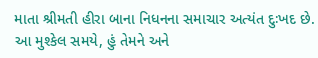માતા શ્રીમતી હીરા બાના નિધનના સમાચાર અત્યંત દુઃખદ છે. આ મુશ્કેલ સમયે, હું તેમને અને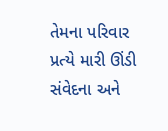તેમના પરિવાર પ્રત્યે મારી ઊંડી સંવેદના અને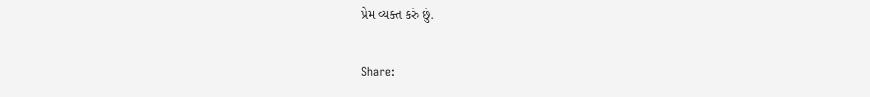પ્રેમ વ્યક્ત કરું છું.

Share: